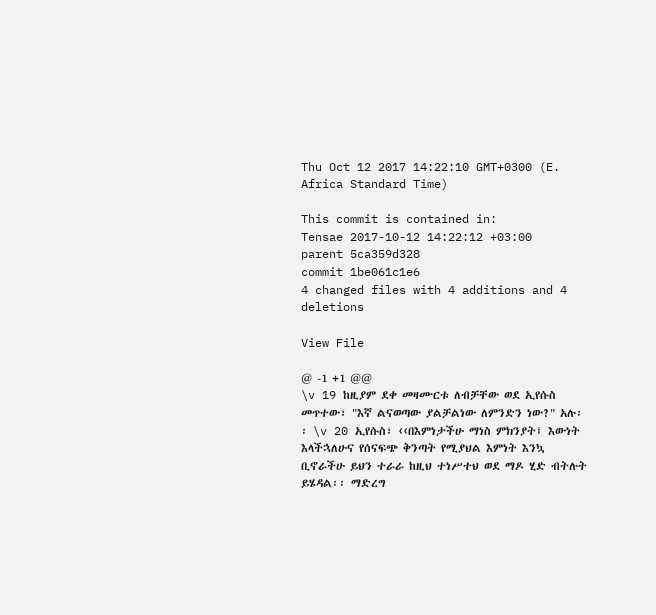Thu Oct 12 2017 14:22:10 GMT+0300 (E. Africa Standard Time)

This commit is contained in:
Tensae 2017-10-12 14:22:12 +03:00
parent 5ca359d328
commit 1be061c1e6
4 changed files with 4 additions and 4 deletions

View File

@ -1 +1 @@
\v 19 ከዚያም ደቀ መዛሙርቱ ለብቻቸው ወደ ኢየሱስ መጥተው፣ "እኛ ልናወጣው ያልቻልነው ለምንድን ነው?" አሉ፡፡ \v 20 ኢየሱስ፣ ‹‹በእምነታችሁ ማነስ ምክንያት፤ እውነት እላችኋለሁና የሰናፍጭ ቅንጣት የሚያህል እምነት እንኳ ቢኖራችሁ ይህን ተራራ ከዚህ ተነሥተህ ወደ ማዶ ሂድ ብትሉት ይሄዳል፡፡ ማድረግ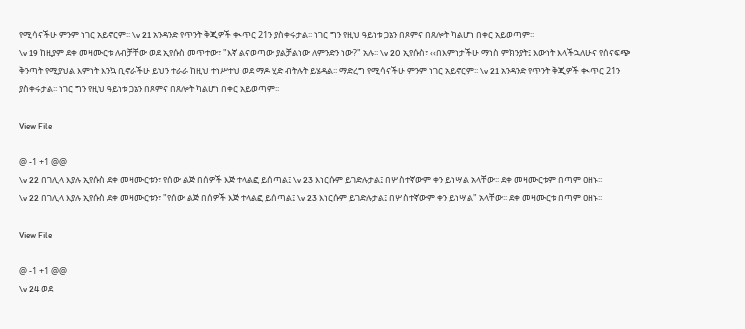የሚሳናችሁ ምንም ነገር አይኖርም፡፡ \v 21 አንዳንድ የጥንት ቅጂዎች ቊጥር 21ን ያስቀሩታል፡፡ ነገር ግን የዚህ ዓይነቱ ጋኔን በጾምና በጸሎት ካልሆነ በቀር አይወጣም፡፡
\v 19 ከዚያም ደቀ መዛሙርቱ ለብቻቸው ወደ ኢየሱስ መጥተው፣ "እኛ ልናወጣው ያልቻልነው ለምንድን ነው?" አሉ፡፡ \v 20 ኢየሱስ፣ ‹‹በእምነታችሁ ማነስ ምክንያት፤ እውነት እላችኋለሁና የሰናፍጭ ቅንጣት የሚያህል እምነት እንኳ ቢኖራችሁ ይህን ተራራ ከዚህ ተነሥተህ ወደ ማዶ ሂድ ብትሉት ይሄዳል፡፡ ማድረግ የሚሳናችሁ ምንም ነገር አይኖርም፡፡ \v 21 አንዳንድ የጥንት ቅጂዎች ቊጥር 21ን ያስቀሩታል፡፡ ነገር ግን የዚህ ዓይነቱ ጋኔን በጾምና በጸሎት ካልሆነ በቀር አይወጣም፡፡

View File

@ -1 +1 @@
\v 22 በገሊላ እያሉ ኢየሱስ ደቀ መዛሙርቱን፣ የሰው ልጅ በሰዎች እጅ ተላልፎ ይሰጣል፤ \v 23 እነርሱም ይገድሉታል፤ በሦስተኛውም ቀን ይነሣል አላቸው፡፡ ደቀ መዛሙርቱም በጣም ዐዘኑ፡፡
\v 22 በገሊላ እያሉ ኢየሱስ ደቀ መዛሙርቱን፣ "የሰው ልጅ በሰዎች እጅ ተላልፎ ይሰጣል፤ \v 23 እነርሱም ይገድሉታል፤ በሦስተኛውም ቀን ይነሣል" አላቸው፡፡ ደቀ መዛሙርቱ በጣም ዐዘኑ፡፡

View File

@ -1 +1 @@
\v 24 ወደ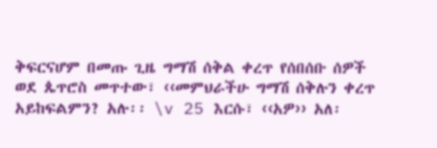ቅፍርናሆም በመጡ ጊዜ ግማሽ ሰቅል ቀረጥ የሰበሰቡ ሰዎች ወደ ጴጥሮስ መጥተው፣ ‹‹መምህራችሁ ግማሽ ሰቅሉን ቀረጥ አይከፍልምን? አሉ፡፡ \v 25 እርሱ፣ ‹‹አዎ›› አለ፡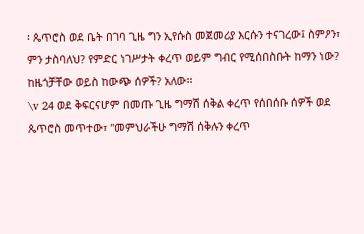፡ ጴጥሮስ ወደ ቤት በገባ ጊዜ ግን ኢየሱስ መጀመሪያ እርሱን ተናገረው፤ ስምዖን፣ ምን ታስባለህ? የምድር ነገሥታት ቀረጥ ወይም ግብር የሚሰበስቡት ከማን ነው? ከዜጎቻቸው ወይስ ከውጭ ሰዎች? አለው፡፡
\v 24 ወደ ቅፍርናሆም በመጡ ጊዜ ግማሽ ሰቅል ቀረጥ የሰበሰቡ ሰዎች ወደ ጴጥሮስ መጥተው፣ "መምህራችሁ ግማሽ ሰቅሉን ቀረጥ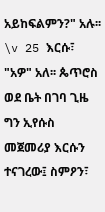አይከፍልምን?" አሉ፡፡ \v 25 እርሱ፣ "አዎ" አለ፡፡ ጴጥሮስ ወደ ቤት በገባ ጊዜ ግን ኢየሱስ መጀመሪያ እርሱን ተናገረው፤ ስምዖን፣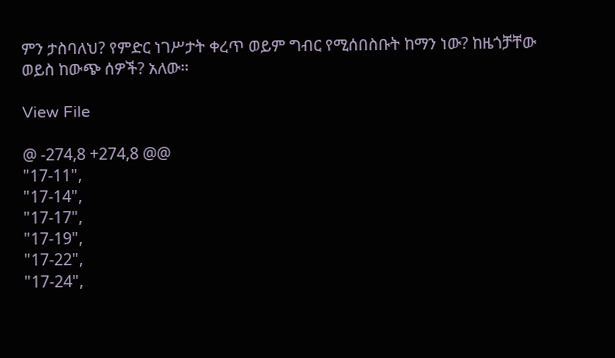ምን ታስባለህ? የምድር ነገሥታት ቀረጥ ወይም ግብር የሚሰበስቡት ከማን ነው? ከዜጎቻቸው ወይስ ከውጭ ሰዎች? አለው፡፡

View File

@ -274,8 +274,8 @@
"17-11",
"17-14",
"17-17",
"17-19",
"17-22",
"17-24",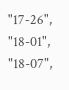"17-26",
"18-01",
"18-07",